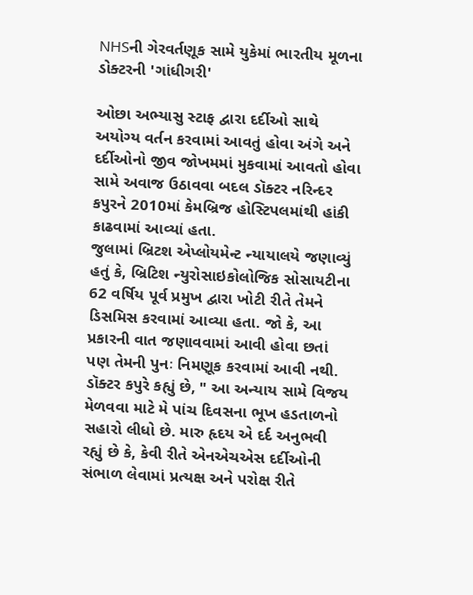NHSની ગેરવર્તણૂક સામે યુકેમાં ભારતીય મૂળના ડોક્ટરની 'ગાંધીગરી'

ઓછા અભ્યાસુ સ્ટાફ દ્વારા દર્દીઓ સાથે અયોગ્ય વર્તન કરવામાં આવતું હોવા અંગે અને દર્દીઓનો જીવ જોખમમાં મુકવામાં આવતો હોવા સામે અવાજ ઉઠાવવા બદલ ડૉક્ટર નરિન્દર કપુરને 2010માં કેમબ્રિજ હોસ્ટિપલમાંથી હાંકી કાઢવામાં આવ્યાં હતા.
જુલામાં બ્રિટશ એપ્લોયમેન્ટ ન્યાયાલયે જણાવ્યું હતું કે, બ્રિટિશ ન્યુરોસાઇકોલોજિક સોસાયટીના 62 વર્ષિય પૂર્વ પ્રમુખ દ્વારા ખોટી રીતે તેમને ડિસમિસ કરવામાં આવ્યા હતા. જો કે, આ પ્રકારની વાત જણાવવામાં આવી હોવા છતાં પણ તેમની પુનઃ નિમણૂક કરવામાં આવી નથી.
ડૉક્ટર કપુરે કહ્યું છે, " આ અન્યાય સામે વિજય મેળવવા માટે મે પાંચ દિવસના ભૂખ હડતાળનો સહારો લીધો છે. મારુ હૃદય એ દર્દ અનુભવી રહ્યું છે કે, કેવી રીતે એનએચએસ દર્દીઓની સંભાળ લેવામાં પ્રત્યક્ષ અને પરોક્ષ રીતે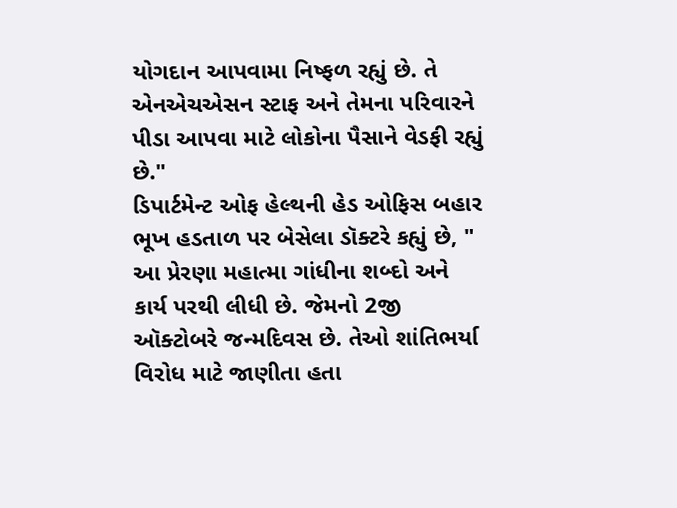યોગદાન આપવામા નિષ્ફળ રહ્યું છે. તે એનએચએસન સ્ટાફ અને તેમના પરિવારને પીડા આપવા માટે લોકોના પૈસાને વેડફી રહ્યું છે."
ડિપાર્ટમેન્ટ ઓફ હેલ્થની હેડ ઓફિસ બહાર ભૂખ હડતાળ પર બેસેલા ડૉક્ટરે કહ્યું છે, " આ પ્રેરણા મહાત્મા ગાંધીના શબ્દો અને કાર્ય પરથી લીધી છે. જેમનો 2જી ઑક્ટોબરે જન્મદિવસ છે. તેઓ શાંતિભર્યા વિરોધ માટે જાણીતા હતા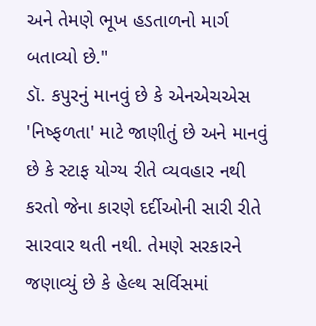અને તેમણે ભૂખ હડતાળનો માર્ગ બતાવ્યો છે."
ડૉ. કપુરનું માનવું છે કે એનએચએસ 'નિષ્ફળતા' માટે જાણીતું છે અને માનવું છે કે સ્ટાફ યોગ્ય રીતે વ્યવહાર નથી કરતો જેના કારણે દર્દીઓની સારી રીતે સારવાર થતી નથી. તેમણે સરકારને જણાવ્યું છે કે હેલ્થ સર્વિસમાં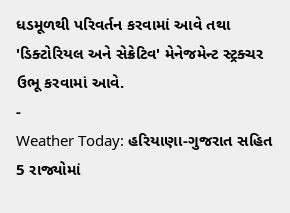ધડમૂળથી પરિવર્તન કરવામાં આવે તથા 'ડિક્ટોરિયલ અને સેક્રેટિવ' મેનેજમેન્ટ સ્ટ્રક્ચર ઉભૂ કરવામાં આવે.
-
Weather Today: હરિયાણા-ગુજરાત સહિત 5 રાજ્યોમાં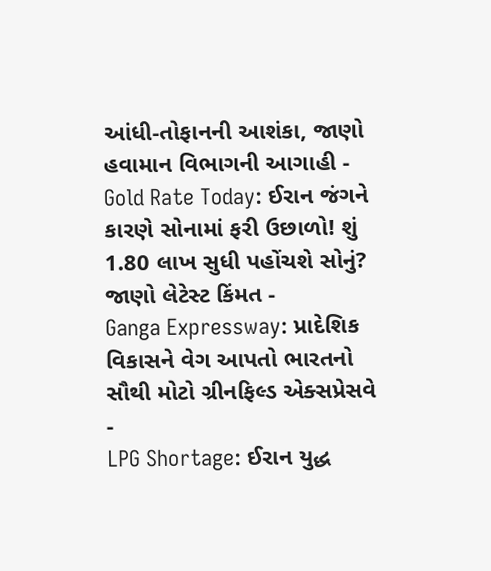આંધી-તોફાનની આશંકા, જાણો હવામાન વિભાગની આગાહી -
Gold Rate Today: ઈરાન જંગને કારણે સોનામાં ફરી ઉછાળો! શું 1.80 લાખ સુધી પહોંચશે સોનું? જાણો લેટેસ્ટ કિંમત -
Ganga Expressway: પ્રાદેશિક વિકાસને વેગ આપતો ભારતનો સૌથી મોટો ગ્રીનફિલ્ડ એક્સપ્રેસવે -
LPG Shortage: ઈરાન યુદ્ધ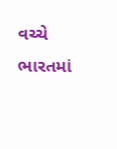વચ્ચે ભારતમાં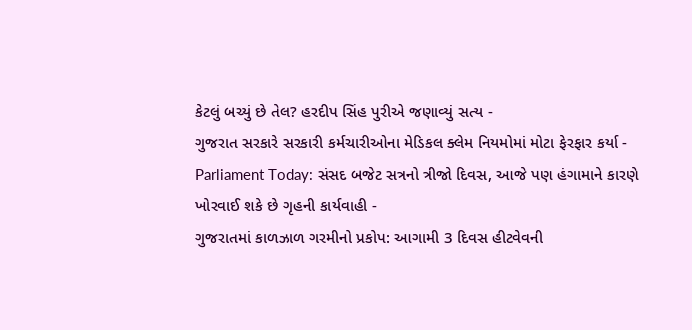કેટલું બચ્યું છે તેલ? હરદીપ સિંહ પુરીએ જણાવ્યું સત્ય -
ગુજરાત સરકારે સરકારી કર્મચારીઓના મેડિકલ ક્લેમ નિયમોમાં મોટા ફેરફાર કર્યા -
Parliament Today: સંસદ બજેટ સત્રનો ત્રીજો દિવસ, આજે પણ હંગામાને કારણે ખોરવાઈ શકે છે ગૃહની કાર્યવાહી -
ગુજરાતમાં કાળઝાળ ગરમીનો પ્રકોપ: આગામી 3 દિવસ હીટવેવની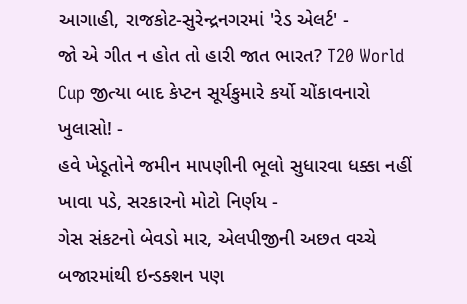આગાહી, રાજકોટ-સુરેન્દ્રનગરમાં 'રેડ એલર્ટ' -
જો એ ગીત ન હોત તો હારી જાત ભારત? T20 World Cup જીત્યા બાદ કેપ્ટન સૂર્યકુમારે કર્યો ચોંકાવનારો ખુલાસો! -
હવે ખેડૂતોને જમીન માપણીની ભૂલો સુધારવા ધક્કા નહીં ખાવા પડે, સરકારનો મોટો નિર્ણય -
ગેસ સંકટનો બેવડો માર, એલપીજીની અછત વચ્ચે બજારમાંથી ઇન્ડક્શન પણ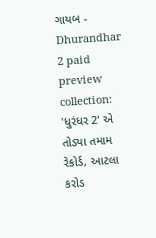ગાયબ -
Dhurandhar 2 paid preview collection: 'ધુરંધર 2' એ તોડ્યા તમામ રેકોર્ડ, આટલા કરોડ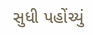સુધી પહોંચ્યું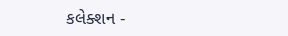કલેક્શન -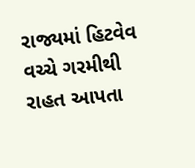રાજ્યમાં હિટવેવ વચ્ચે ગરમીથી રાહત આપતા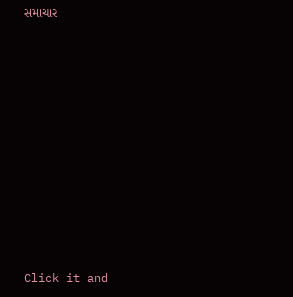સમાચાર












Click it and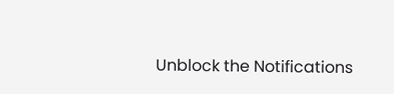Unblock the Notifications